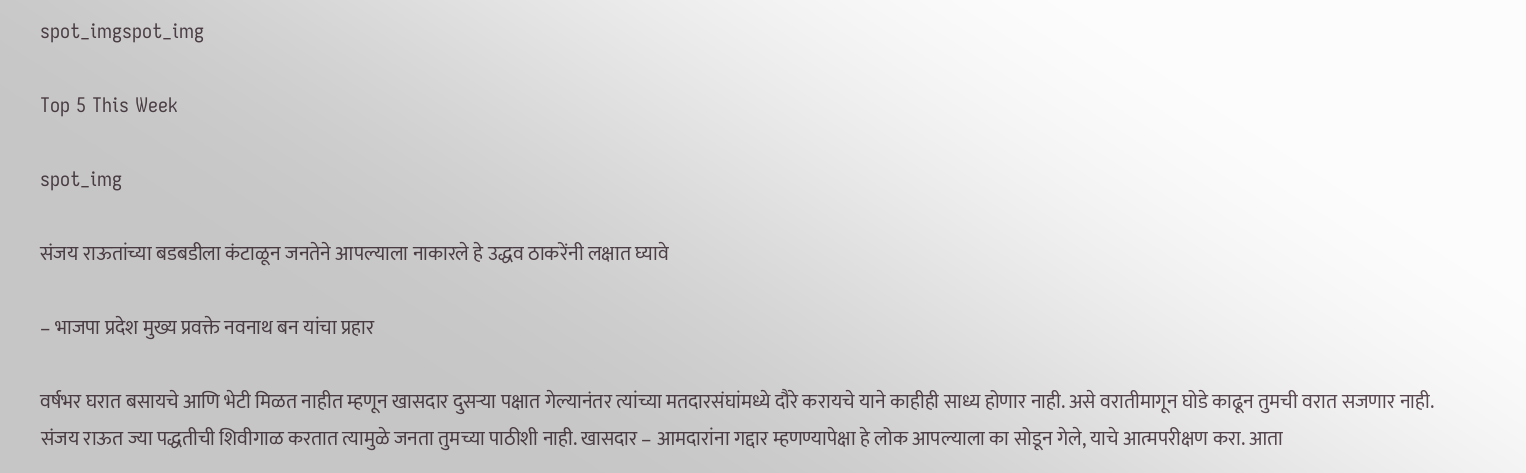spot_imgspot_img

Top 5 This Week

spot_img

संजय राऊतांच्या बडबडीला कंटाळून जनतेने आपल्याला नाकारले हे उद्धव ठाकरेंनी लक्षात घ्यावे

– भाजपा प्रदेश मुख्य प्रवक्ते नवनाथ बन यांचा प्रहार

वर्षभर घरात बसायचे आणि भेटी मिळत नाहीत म्हणून खासदार दुसऱ्या पक्षात गेल्यानंतर त्यांच्या मतदारसंघांमध्ये दौरे करायचे याने काहीही साध्य होणार नाही. असे वरातीमागून घोडे काढून तुमची वरात सजणार नाही. संजय राऊत ज्या पद्धतीची शिवीगाळ करतात त्यामुळे जनता तुमच्या पाठीशी नाही. खासदार – आमदारांना गद्दार म्हणण्यापेक्षा हे लोक आपल्याला का सोडून गेले, याचे आत्मपरीक्षण करा. आता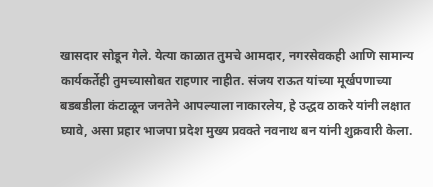खासदार सोडून गेले. येत्या काळात तुमचे आमदार, नगरसेवकही आणि सामान्य कार्यकर्तेही तुमच्यासोबत राहणार नाहीत. संजय राऊत यांच्या मूर्खपणाच्या बडबडीला कंटाळून जनतेने आपल्याला नाकारलेय, हे उद्धव ठाकरे यांनी लक्षात घ्यावे, असा प्रहार भाजपा प्रदेश मुख्य प्रवक्ते नवनाथ बन यांनी शुक्रवारी केला.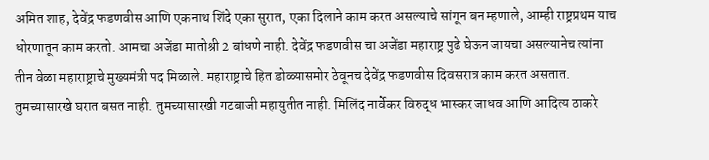अमित शाह, देवेंद्र फडणवीस आणि एकनाथ शिंदे एका सुरात, एका दिलाने काम करत असल्याचे सांगून बन म्हणाले, आम्ही राष्ट्रप्रथम याच धोरणातून काम करतो. आमचा अजेंडा मातोश्री 2 बांधणे नाही. देवेंद्र फडणवीस चा अजेंडा महाराष्ट्र पुढे घेऊन जायचा असल्यानेच त्यांना तीन वेळा महाराष्ट्राचे मुख्यमंत्री पद मिळाले. महाराष्ट्राचे हित डोळ्यासमोर ठेवूनच देवेंद्र फडणवीस दिवसरात्र काम करत असतात. तुमच्यासारखे घरात बसत नाही. तुमच्यासारखी गटबाजी महायुतीत नाही. मिलिंद नार्वेकर विरुद्ध भास्कर जाधव आणि आदित्य ठाकरे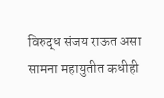विरुद्ध संजय राऊत असा सामना महायुतीत कधीही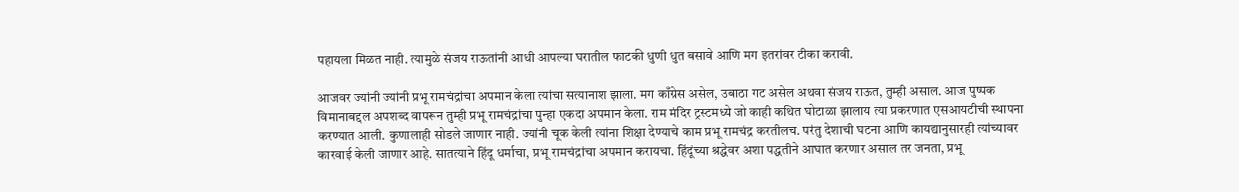पहायला मिळत नाही. त्यामुळे संजय राऊतांनी आधी आपल्या घरातील फाटकी धुणी धुत बसावे आणि मग इतरांवर टीका करावी.

आजवर ज्यांनी ज्यांनी प्रभू रामचंद्रांचा अपमान केला त्यांचा सत्यानाश झाला. मग काँग्रेस असेल, उबाठा गट असेल अथवा संजय राऊत, तुम्ही असाल. आज पुष्पक विमानाबद्दल अपशब्द वापरून तुम्ही प्रभू रामचंद्रांचा पुन्हा एकदा अपमान केला. राम मंदिर ट्रस्टमध्ये जो काही कथित घोटाळा झालाय त्या प्रकरणात एसआयटीची स्थापना करण्यात आली. कुणालाही सोडले जाणार नाही. ज्यांनी चूक केली त्यांना शिक्षा देण्याचे काम प्रभू रामचंद्र करतीलच. परंतु देशाची घटना आणि कायद्यानुसारही त्यांच्यावर कारवाई केली जाणार आहे. सातत्याने हिंदू धर्माचा, प्रभू रामचंद्रांचा अपमान करायचा. हिंदूंच्या श्रद्धेवर अशा पद्धतीने आघात करणार असाल तर जनता, प्रभू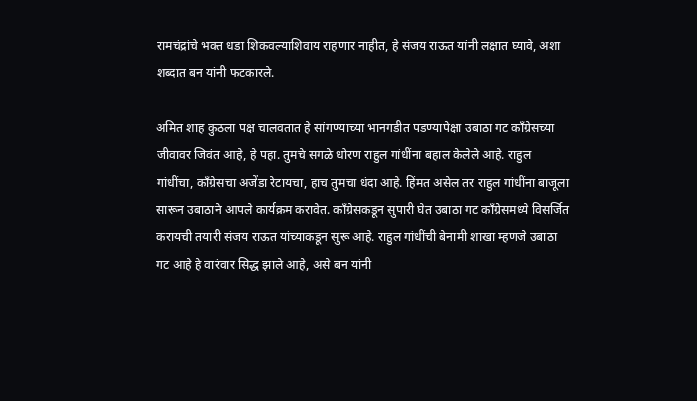रामचंद्रांचे भक्त धडा शिकवल्याशिवाय राहणार नाहीत, हे संजय राऊत यांनी लक्षात घ्यावे, अशा शब्दात बन यांनी फटकारले.

अमित शाह कुठला पक्ष चालवतात हे सांगण्याच्या भानगडीत पडण्यापेक्षा उबाठा गट काँग्रेसच्या जीवावर जिवंत आहे, हे पहा. तुमचे सगळे धोरण राहुल गांधींना बहाल केलेले आहे. राहुल गांधींचा, काँग्रेसचा अजेंडा रेटायचा, हाच तुमचा धंदा आहे. हिंमत असेल तर राहुल गांधींना बाजूला सारून उबाठाने आपले कार्यक्रम करावेत. काँग्रेसकडून सुपारी घेत उबाठा गट काँग्रेसमध्ये विसर्जित करायची तयारी संजय राऊत यांच्याकडून सुरू आहे. राहुल गांधींची बेनामी शाखा म्हणजे उबाठा गट आहे हे वारंवार सिद्ध झाले आहे, असे बन यांनी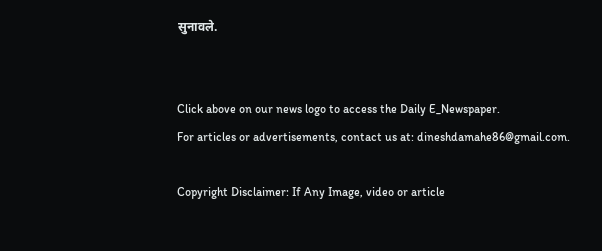सुनावले.


Click above on our news logo to access the Daily E_Newspaper.
For articles or advertisements, contact us at: dineshdamahe86@gmail.com.

Copyright Disclaimer: If Any Image, video or article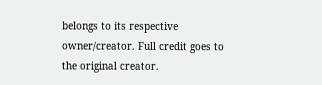belongs to its respective owner/creator. Full credit goes to the original creator.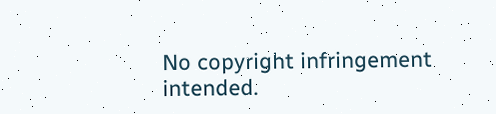No copyright infringement intended.